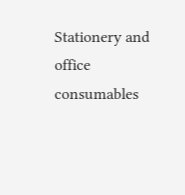Stationery and office consumables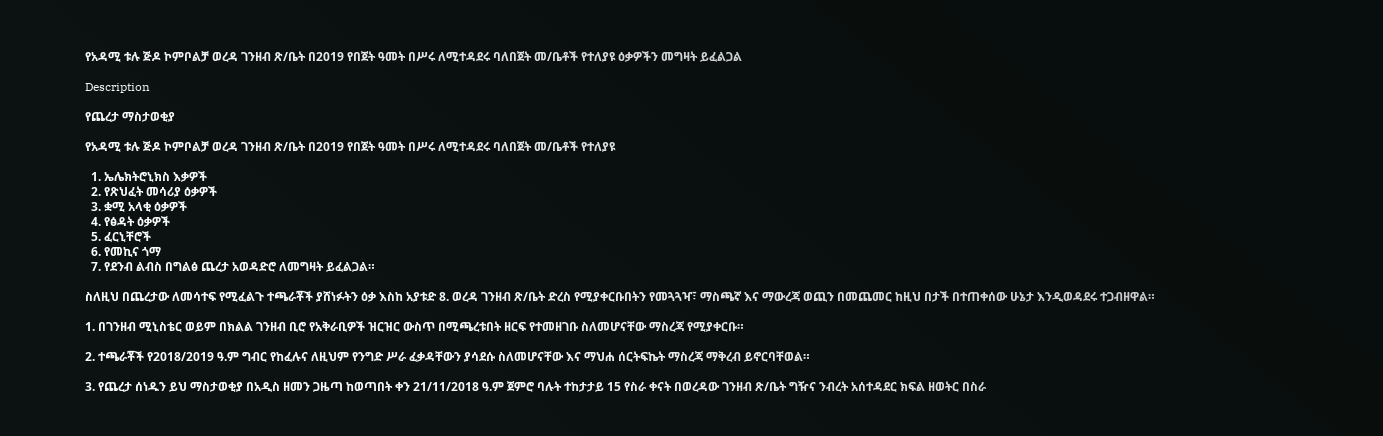የአዳሚ ቱሉ ጅዶ ኮምቦልቻ ወረዳ ገንዘብ ጽ/ቤት በ2019 የበጀት ዓመት በሥሩ ለሚተዳደሩ ባለበጀት መ/ቤቶች የተለያዩ ዕቃዎችን መግዛት ይፈልጋል

Description

የጨረታ ማስታወቂያ

የአዳሚ ቱሉ ጅዶ ኮምቦልቻ ወረዳ ገንዘብ ጽ/ቤት በ2019 የበጀት ዓመት በሥሩ ለሚተዳደሩ ባለበጀት መ/ቤቶች የተለያዩ

  1. ኤሌክትሮኒክስ እቃዎች
  2. የጽህፈት መሳሪያ ዕቃዎች
  3. ቋሚ አላቂ ዕቃዎች
  4. የፅዳት ዕቃዎች
  5. ፈርኒቸሮች
  6. የመኪና ጎማ
  7. የደንብ ልብስ በግልፅ ጨረታ አወዳድሮ ለመግዛት ይፈልጋል።

ስለዚህ በጨረታው ለመሳተፍ የሚፈልጉ ተጫራቾች ያሸነፉትን ዕቃ እስከ አያቱድ 8. ወረዳ ገንዘብ ጽ/ቤት ድረስ የሚያቀርቡበትን የመጓጓዣ፣ ማስጫኛ እና ማውረጃ ወጪን በመጨመር ከዚህ በታች በተጠቀሰው ሁኔታ እንዲወዳደሩ ተጋብዘዋል።

1. በገንዘብ ሚኒስቴር ወይም በክልል ገንዘብ ቢሮ የአቅራቢዎች ዝርዝር ውስጥ በሚጫረቱበት ዘርፍ የተመዘገቡ ስለመሆናቸው ማስረጃ የሚያቀርቡ።

2. ተጫራቾች የ2018/2019 ዓ.ም ግብር የከፈሉና ለዚህም የንግድ ሥራ ፈቃዳቸውን ያሳደሱ ስለመሆናቸው እና ማህሐ ሰርትፍኬት ማስረጃ ማቅረብ ይኖርባቸወል።

3. የጨረታ ሰነዱን ይህ ማስታወቂያ በአዲስ ዘመን ጋዜጣ ከወጣበት ቀን 21/11/2018 ዓ.ም ጀምሮ ባሉት ተከታታይ 15 የስራ ቀናት በወረዳው ገንዘብ ጽ/ቤት ግዥና ንብረት አሰተዳደር ክፍል ዘወትር በስራ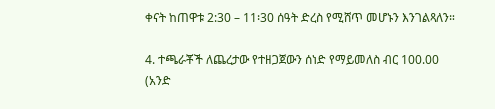ቀናት ከጠዋቱ 2:30 – 11፡30 ሰዓት ድረስ የሚሸጥ መሆኑን እንገልጻለን።

4. ተጫራቾች ለጨረታው የተዘጋጀውን ሰነድ የማይመለስ ብር 100.00 (አንድ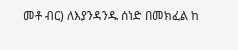መቶ ብር) ለእያንዳንዱ ሰነድ በመክፈል ከ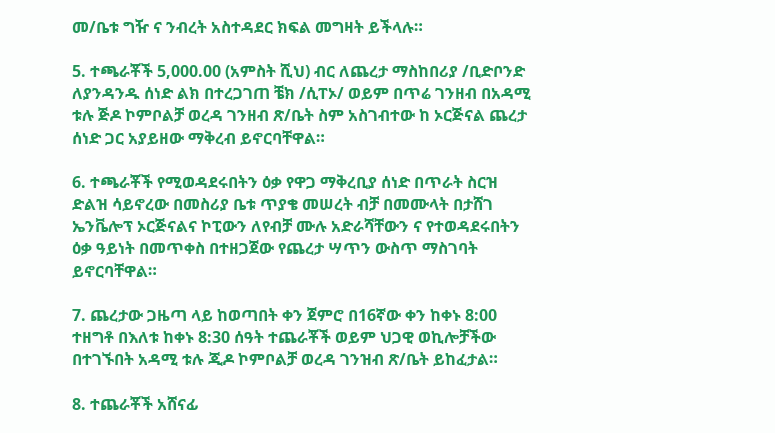መ/ቤቱ ግዥ ና ንብረት አስተዳደር ክፍል መግዛት ይችላሉ።

5. ተጫራቾች 5,000.00 (አምስት ሺህ) ብር ለጨረታ ማስከበሪያ /ቢድቦንድ ለያንዳንዱ ሰነድ ልክ በተረጋገጠ ቼክ /ሲፐኦ/ ወይም በጥሬ ገንዘብ በአዳሚ ቱሉ ጅዶ ኮምቦልቻ ወረዳ ገንዘብ ጽ/ቤት ስም አስገብተው ከ ኦርጅናል ጨረታ ሰነድ ጋር አያይዘው ማቅረብ ይኖርባቸዋል።

6. ተጫራቾች የሚወዳደሩበትን ዕቃ የዋጋ ማቅረቢያ ሰነድ በጥራት ስርዝ ድልዝ ሳይኖረው በመስሪያ ቤቱ ጥያቄ መሠረት ብቻ በመሙላት በታሸገ ኤንቬሎፕ ኦርጅናልና ኮፒውን ለየብቻ ሙሉ አድራሻቸውን ና የተወዳደሩበትን ዕቃ ዓይነት በመጥቀስ በተዘጋጀው የጨረታ ሣጥን ውስጥ ማስገባት ይኖርባቸዋል።

7. ጨረታው ጋዜጣ ላይ ከወጣበት ቀን ጀምሮ በ16ኛው ቀን ከቀኑ 8:00 ተዘግቶ በእለቱ ከቀኑ 8:30 ሰዓት ተጨራቾች ወይም ህጋዊ ወኪሎቻችው በተገኙበት አዳሚ ቱሉ ጂዶ ኮምቦልቻ ወረዳ ገንዝብ ጽ/ቤት ይከፈታል።

8. ተጨራቾች አሸናፊ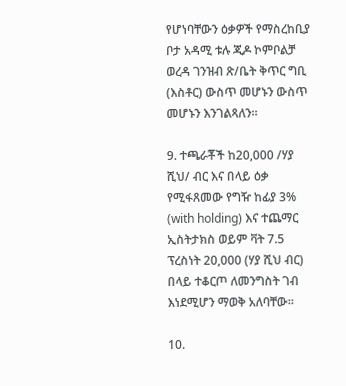የሆነባቸውን ዕቃዎች የማስረከቢያ ቦታ አዳሚ ቱሉ ጂዶ ኮምቦልቻ ወረዳ ገንዝብ ጽ/ቤት ቅጥር ግቢ (እስቶር) ውስጥ መሆኑን ውስጥ መሆኑን እንገልጻለን።

9. ተጫራቾች ከ20,000 /ሃያ ሺህ/ ብር እና በላይ ዕቃ የሚፋጸመው የግዥ ከፊያ 3% (with holding) እና ተጨማር ኢስትታክስ ወይም ቫት 7.5 ፕረስነት 20,000 (ሃያ ሺህ ብር) በላይ ተቆርጦ ለመንግስት ገብ እነደሚሆን ማወቅ አለባቸው።

10.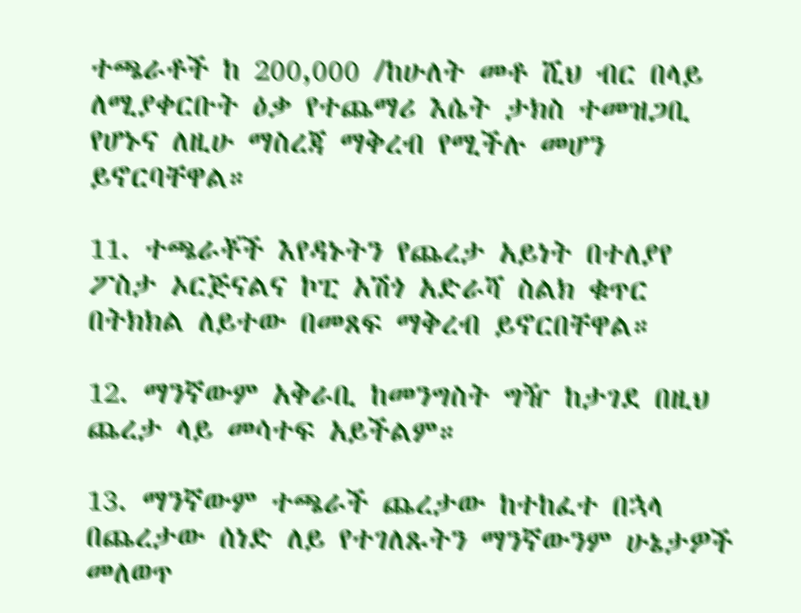ተጫራቶች ከ 200,000 /ከሁለት መቶ ሺህ ብር በላይ ለሚያቀርቡት ዕቃ የተጨማሪ እሴት ታክስ ተመዝጋቢ የሆኑና ለዚሁ ማስረጃ ማቅረብ የሚችሉ መሆን ይኖርባቸዋል።

11. ተጫራቾች እየዳኑትን የጨረታ አይነት በተለያየ ፖስታ ኦርጅናልና ኮፒ አሽጎ አድራሻ ስልክ ቁጥር በትክክል ለይተው በመጸፍ ማቅረብ ይኖርበቸዋል።

12. ማንኛውም አቅራቢ ከመንግስት ግዥ ከታገደ በዚህ ጨረታ ላይ መሳተፍ አይችልም።

13. ማንኛውም ተጫራች ጨረታው ከተከፈተ በኋላ በጨረታው ሰነድ ለይ የተገለጹትን ማንኛውንም ሁኔታዎች መለወጥ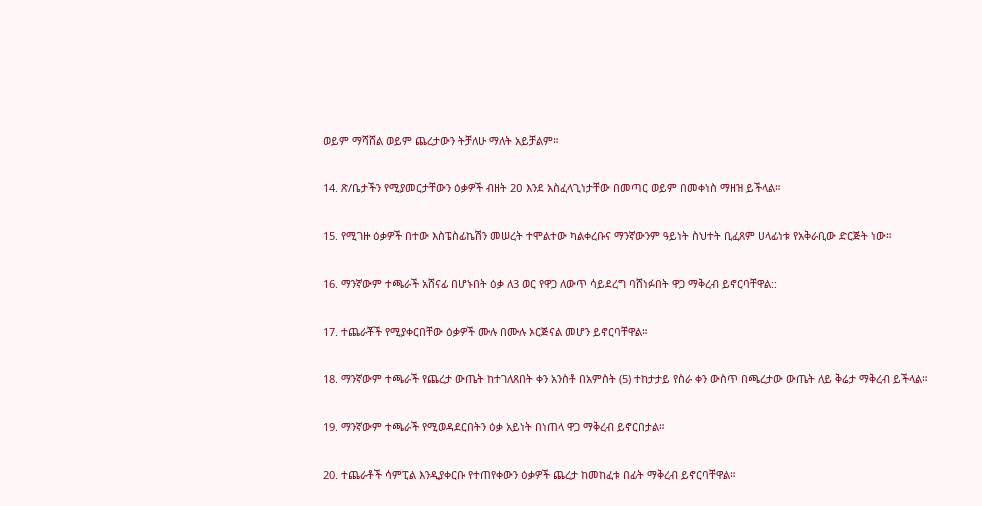ወይም ማሻሸል ወይም ጨረታውን ትቻለሁ ማለት አይቻልም።

14. ጽ/ቤታችን የሚያመርታቸውን ዕቃዎች ብዘት 2ዐ እንደ አስፈላጊነታቸው በመጣር ወይም በመቀነስ ማዘዝ ይችላል።

15. የሚገዙ ዕቃዎች በተው እስፔስፊኬሽን መሠረት ተሞልተው ካልቀረቡና ማንኛውንም ዓይነት ስህተት ቢፈጸም ሀላፊነቱ የአቅራቢው ድርጅት ነው።

16. ማንኛውም ተጫራች አሸናፊ በሆኑበት ዕቃ ለ3 ወር የዋጋ ለውጥ ሳይደረግ ባሸነፉበት ዋጋ ማቅረብ ይኖርባቸዋል::

17. ተጨራቾች የሚያቀርበቸው ዕቃዎች ሙሉ በሙሉ ኦርጅናል መሆን ይኖርባቸዋል።

18. ማንኛውም ተጫራች የጨረታ ውጤት ከተገለጸበት ቀን አንስቶ በአምስት (5) ተከታታይ የስራ ቀን ውስጥ በጫረታው ውጤት ለይ ቅሬታ ማቅረብ ይችላል።

19. ማንኛውም ተጫራች የሚወዳደርበትን ዕቃ አይነት በነጠላ ዋጋ ማቅረብ ይኖርበታል።

20. ተጨራቶች ሳምፒል እንዲያቀርቡ የተጠየቀውን ዕቃዎች ጨረታ ከመከፈቱ በፊት ማቅረብ ይኖርባቸዋል።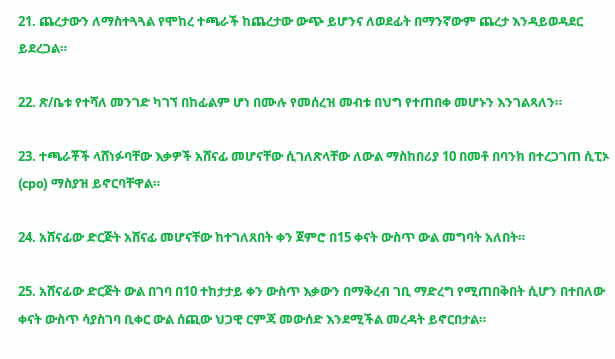21. ጨረታውን ለማስተጓጓል የሞከረ ተጫራች ከጨረታው ውጭ ይሆንና ለወደፊት በማንኛውም ጨረታ እንዳይወዳደር ይደረጋል።

22. ጽ/ቤቱ የተሻለ መንገድ ካገኘ በከፊልም ሆነ በሙሉ የመሰረዝ መብቱ በህግ የተጠበቀ መሆኑን እንገልጻለን።

23. ተጫራቾች ላሸነፉባቸው እቃዎች አሸናፊ መሆናቸው ሲገለጽላቸው ለውል ማስከበሪያ 10 በመቶ በባንክ በተረጋገጠ ሲፒኦ (cpo) ማስያዝ ይኖርባቸዋል።

24. አሸናፊው ድርጅት አሸናፊ መሆናቸው ከተገለጸበት ቀን ጀምሮ በ15 ቀናት ውስጥ ውል መግባት አለበት።

25. አሸናፊው ድርጅት ውል በገባ በ10 ተከታታይ ቀን ውስጥ እቃውን በማቅረብ ገቢ ማድረግ የሚጠበቅበት ሲሆን በተበለው ቀናት ውስጥ ሳያስገባ ቢቀር ውል ሰጪው ህጋዊ ርምጃ መውሰድ እንደሚችል መረዳት ይኖርበታል።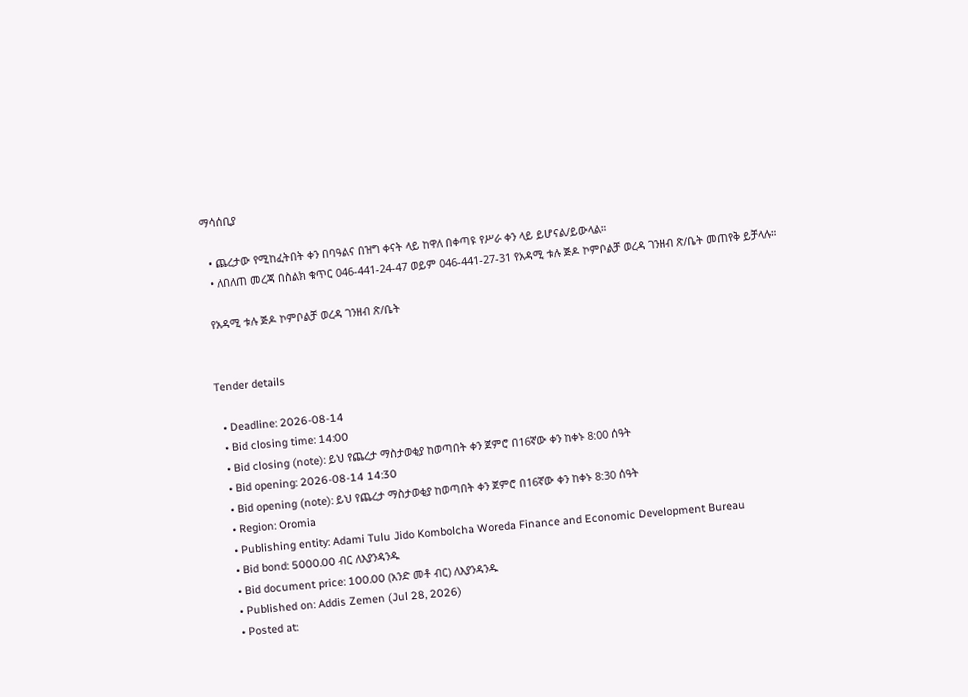ማሳሰቢያ

  • ጨረታው የሚከፈትበት ቀን በባዓልና በዝግ ቀናት ላይ ከዋለ በቀጣዩ የሥራ ቀን ላይ ይሆናል/ይውላል።
  • ለበለጠ መረጃ በስልክ ቁጥር 046-441-24-47 ወይም 046-441-27-31 የአዳሚ ቱሉ ጅዶ ኮምቦልቻ ወረዳ ገንዘብ ጽ/ቤት መጠየቅ ይቻላሉ።

 የአዳሚ ቱሉ ጅዶ ኮምቦልቻ ወረዳ ገንዘብ ጽ/ቤት


Tender details

  • Deadline: 2026-08-14
  • Bid closing time: 14:00
  • Bid closing (note): ይህ የጨረታ ማስታወቂያ ከወጣበት ቀን ጀምሮ በ16ኛው ቀን ከቀኑ 8:00 ሰዓት
  • Bid opening: 2026-08-14 14:30
  • Bid opening (note): ይህ የጨረታ ማስታወቂያ ከወጣበት ቀን ጀምሮ በ16ኛው ቀን ከቀኑ 8:30 ሰዓት
  • Region: Oromia
  • Publishing entity: Adami Tulu Jido Kombolcha Woreda Finance and Economic Development Bureau
  • Bid bond: 5000.00 ብር ለእያንዳንዱ
  • Bid document price: 100.00 (አንድ መቶ ብር) ለእያንዳንዱ
  • Published on: Addis Zemen (Jul 28, 2026)
  • Posted at: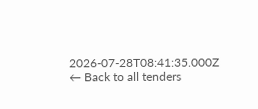2026-07-28T08:41:35.000Z
← Back to all tenders